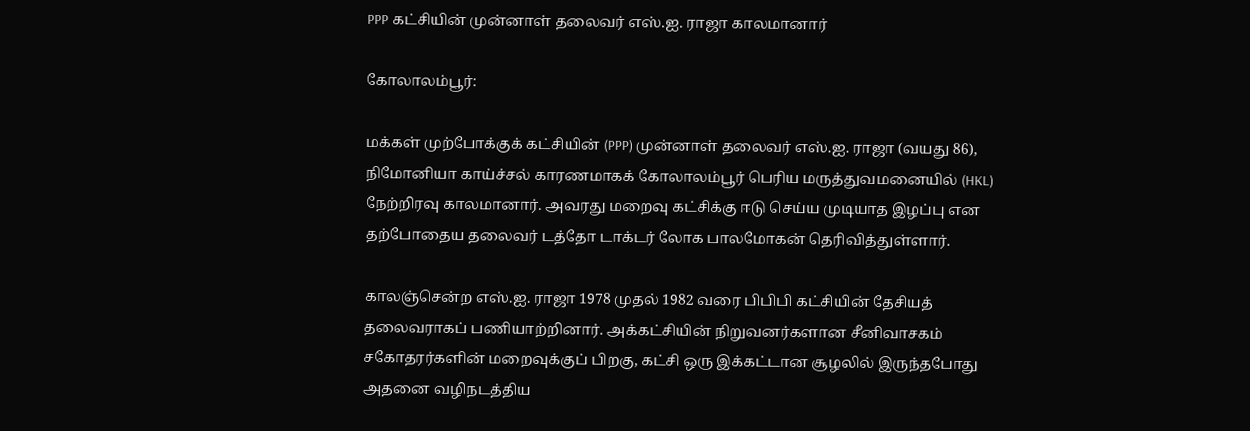PPP கட்சியின் முன்னாள் தலைவர் எஸ்.ஐ. ராஜா காலமானார்

கோலாலம்பூர்:

மக்கள் முற்போக்குக் கட்சியின் (PPP) முன்னாள் தலைவர் எஸ்.ஐ. ராஜா (வயது 86), நிமோனியா காய்ச்சல் காரணமாகக் கோலாலம்பூர் பெரிய மருத்துவமனையில் (HKL) நேற்றிரவு காலமானார். அவரது மறைவு கட்சிக்கு ஈடு செய்ய முடியாத இழப்பு என தற்போதைய தலைவர் டத்தோ டாக்டர் லோக பாலமோகன் தெரிவித்துள்ளார்.

காலஞ்சென்ற எஸ்.ஐ. ராஜா 1978 முதல் 1982 வரை பிபிபி கட்சியின் தேசியத் தலைவராகப் பணியாற்றினார். அக்கட்சியின் நிறுவனர்களான சீனிவாசகம் சகோதரர்களின் மறைவுக்குப் பிறகு, கட்சி ஒரு இக்கட்டான சூழலில் இருந்தபோது அதனை வழிநடத்திய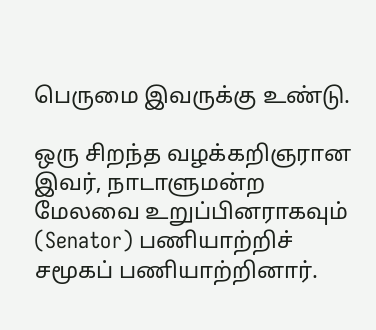பெருமை இவருக்கு உண்டு.

ஒரு சிறந்த வழக்கறிஞரான இவர், நாடாளுமன்ற மேலவை உறுப்பினராகவும் (Senator) பணியாற்றிச் சமூகப் பணியாற்றினார்.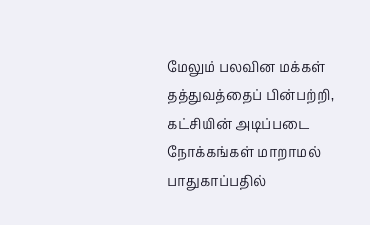மேலும் பலவின மக்கள் தத்துவத்தைப் பின்பற்றி, கட்சியின் அடிப்படை நோக்கங்கள் மாறாமல் பாதுகாப்பதில்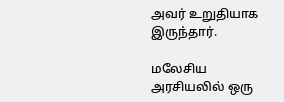அவர் உறுதியாக இருந்தார்.

மலேசிய அரசியலில் ஒரு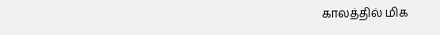காலத்தில் மிக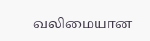வலிமையான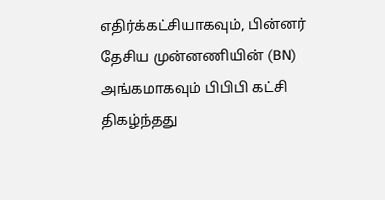எதிர்க்கட்சியாகவும், பின்னர் தேசிய முன்னணியின் (BN) அங்கமாகவும் பிபிபி கட்சி திகழ்ந்தது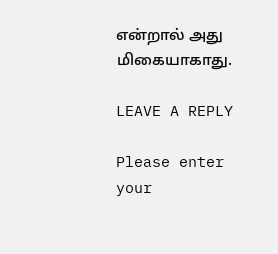என்றால் அது மிகையாகாது.

LEAVE A REPLY

Please enter your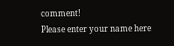comment!
Please enter your name here